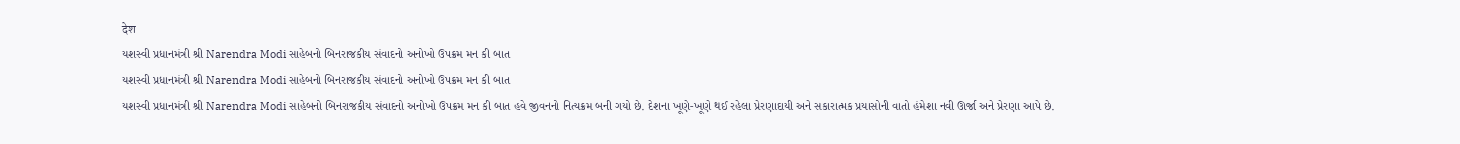देश
યશસ્વી પ્રધાનમંત્રી શ્રી Narendra Modi સાહેબનો બિનરાજકીય સંવાદનો અનોખો ઉપક્રમ મન કી બાત
યશસ્વી પ્રધાનમંત્રી શ્રી Narendra Modi સાહેબનો બિનરાજકીય સંવાદનો અનોખો ઉપક્રમ મન કી બાત
યશસ્વી પ્રધાનમંત્રી શ્રી Narendra Modi સાહેબનો બિનરાજકીય સંવાદનો અનોખો ઉપક્રમ મન કી બાત હવે જીવનનો નિત્યક્રમ બની ગયો છે. દેશના ખૂણે-ખૂણે થઈ રહેલા પ્રેરણાદાયી અને સકારાત્મક પ્રયાસોની વાતો હંમેશા નવી ઊર્જા અને પ્રેરણા આપે છે.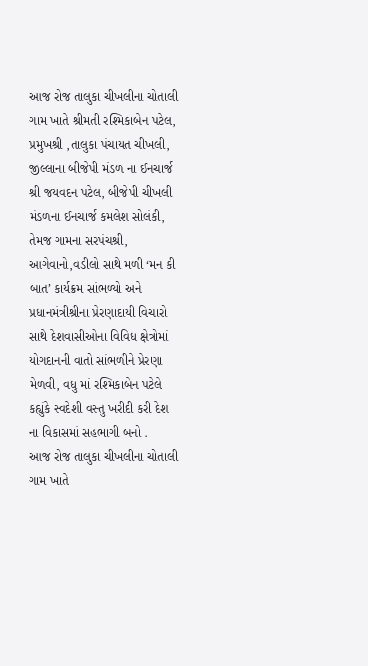આજ રોજ તાલુકા ચીખલીના ચોતાલી ગામ ખાતે શ્રીમતી રશ્મિકાબેન પટેલ, પ્રમુખશ્રી ,તાલુકા પંચાયત ચીખલી, જીલ્લાના બીજેપી મંડળ ના ઈનચાર્જ શ્રી જયવદન પટેલ, બીજેપી ચીખલી મંડળના ઈનચાર્જ કમલેશ સોલંકી, તેમજ ગામના સરપંચશ્રી, આગેવાનો,વડીલો સાથે મળી ‘મન કી બાત’ કાર્યક્રમ સાંભળ્યો અને પ્રધાનમંત્રીશ્રીના પ્રેરણાદાયી વિચારો સાથે દેશવાસીઓના વિવિધ ક્ષેત્રોમાં યોગદાનની વાતો સાંભળીને પ્રેરણા મેળવી, વધુ માં રશ્મિકાબેન પટેલે કહ્યુંકે સ્વદેશી વસ્તુ ખરીદી કરી દેશ ના વિકાસમાં સહભાગી બનો .
આજ રોજ તાલુકા ચીખલીના ચોતાલી ગામ ખાતે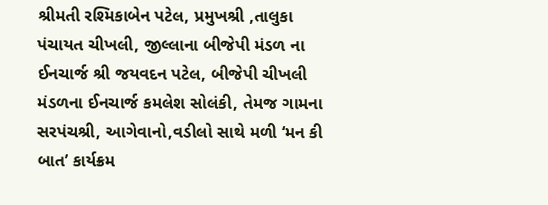શ્રીમતી રશ્મિકાબેન પટેલ, પ્રમુખશ્રી ,તાલુકા પંચાયત ચીખલી, જીલ્લાના બીજેપી મંડળ ના ઈનચાર્જ શ્રી જયવદન પટેલ, બીજેપી ચીખલી મંડળના ઈનચાર્જ કમલેશ સોલંકી, તેમજ ગામના સરપંચશ્રી, આગેવાનો,વડીલો સાથે મળી ‘મન કી બાત’ કાર્યક્રમ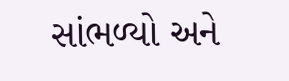સાંભળ્યો અને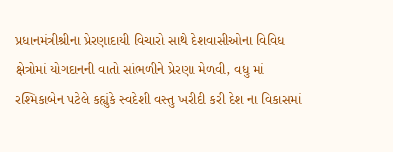પ્રધાનમંત્રીશ્રીના પ્રેરણાદાયી વિચારો સાથે દેશવાસીઓના વિવિધ ક્ષેત્રોમાં યોગદાનની વાતો સાંભળીને પ્રેરણા મેળવી, વધુ માં રશ્મિકાબેન પટેલે કહ્યુંકે સ્વદેશી વસ્તુ ખરીદી કરી દેશ ના વિકાસમાં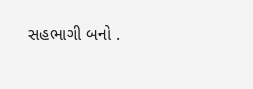સહભાગી બનો .